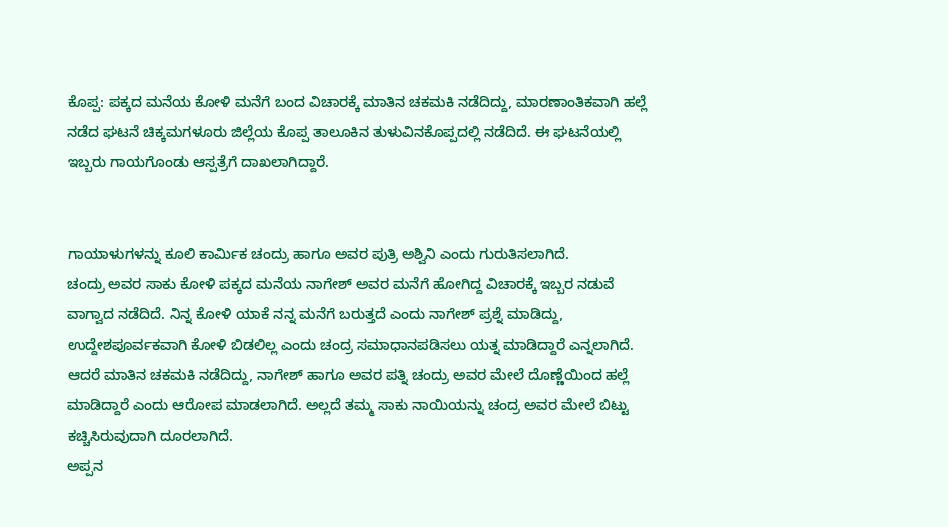ಕೊಪ್ಪ: ಪಕ್ಕದ ಮನೆಯ ಕೋಳಿ ಮನೆಗೆ ಬಂದ ವಿಚಾರಕ್ಕೆ ಮಾತಿನ ಚಕಮಕಿ ನಡೆದಿದ್ದು, ಮಾರಣಾಂತಿಕವಾಗಿ ಹಲ್ಲೆ ನಡೆದ ಘಟನೆ ಚಿಕ್ಕಮಗಳೂರು ಜಿಲ್ಲೆಯ ಕೊಪ್ಪ ತಾಲೂಕಿನ ತುಳುವಿನಕೊಪ್ಪದಲ್ಲಿ ನಡೆದಿದೆ. ಈ ಘಟನೆಯಲ್ಲಿ ಇಬ್ಬರು ಗಾಯಗೊಂಡು ಆಸ್ಪತ್ರೆಗೆ ದಾಖಲಾಗಿದ್ದಾರೆ.


ಗಾಯಾಳುಗಳನ್ನು ಕೂಲಿ ಕಾರ್ಮಿಕ ಚಂದ್ರು ಹಾಗೂ ಅವರ ಪುತ್ರಿ ಅಶ್ವಿನಿ ಎಂದು ಗುರುತಿಸಲಾಗಿದೆ.
ಚಂದ್ರು ಅವರ ಸಾಕು ಕೋಳಿ ಪಕ್ಕದ ಮನೆಯ ನಾಗೇಶ್ ಅವರ ಮನೆಗೆ ಹೋಗಿದ್ದ ವಿಚಾರಕ್ಕೆ ಇಬ್ಬರ ನಡುವೆ ವಾಗ್ವಾದ ನಡೆದಿದೆ. ನಿನ್ನ ಕೋಳಿ ಯಾಕೆ ನನ್ನ ಮನೆಗೆ ಬರುತ್ತದೆ ಎಂದು ನಾಗೇಶ್ ಪ್ರಶ್ನೆ ಮಾಡಿದ್ದು, ಉದ್ದೇಶಪೂರ್ವಕವಾಗಿ ಕೋಳಿ ಬಿಡಲಿಲ್ಲ ಎಂದು ಚಂದ್ರ ಸಮಾಧಾನಪಡಿಸಲು ಯತ್ನ ಮಾಡಿದ್ದಾರೆ ಎನ್ನಲಾಗಿದೆ.
ಆದರೆ ಮಾತಿನ ಚಕಮಕಿ ನಡೆದಿದ್ದು, ನಾಗೇಶ್ ಹಾಗೂ ಅವರ ಪತ್ನಿ ಚಂದ್ರು ಅವರ ಮೇಲೆ ದೊಣ್ಣೆಯಿಂದ ಹಲ್ಲೆ ಮಾಡಿದ್ದಾರೆ ಎಂದು ಆರೋಪ ಮಾಡಲಾಗಿದೆ. ಅಲ್ಲದೆ ತಮ್ಮ ಸಾಕು ನಾಯಿಯನ್ನು ಚಂದ್ರ ಅವರ ಮೇಲೆ ಬಿಟ್ಟು ಕಚ್ಚಿಸಿರುವುದಾಗಿ ದೂರಲಾಗಿದೆ.
ಅಪ್ಪನ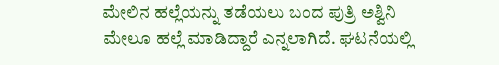ಮೇಲಿನ ಹಲ್ಲೆಯನ್ನು ತಡೆಯಲು ಬಂದ ಪುತ್ರಿ ಅಶ್ವಿನಿ ಮೇಲೂ ಹಲ್ಲೆ ಮಾಡಿದ್ದಾರೆ ಎನ್ನಲಾಗಿದೆ. ಘಟನೆಯಲ್ಲಿ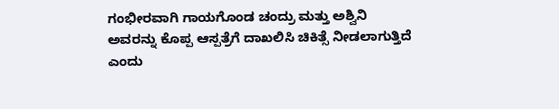ಗಂಭೀರವಾಗಿ ಗಾಯಗೊಂಡ ಚಂದ್ರು ಮತ್ತು ಅಶ್ವಿನಿ ಅವರನ್ನು ಕೊಪ್ಪ ಆಸ್ಪತ್ರೆಗೆ ದಾಖಲಿಸಿ ಚಿಕಿತ್ಸೆ ನೀಡಲಾಗುತ್ತಿದೆ ಎಂದು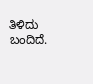ತಿಳಿದು ಬಂದಿದೆ.